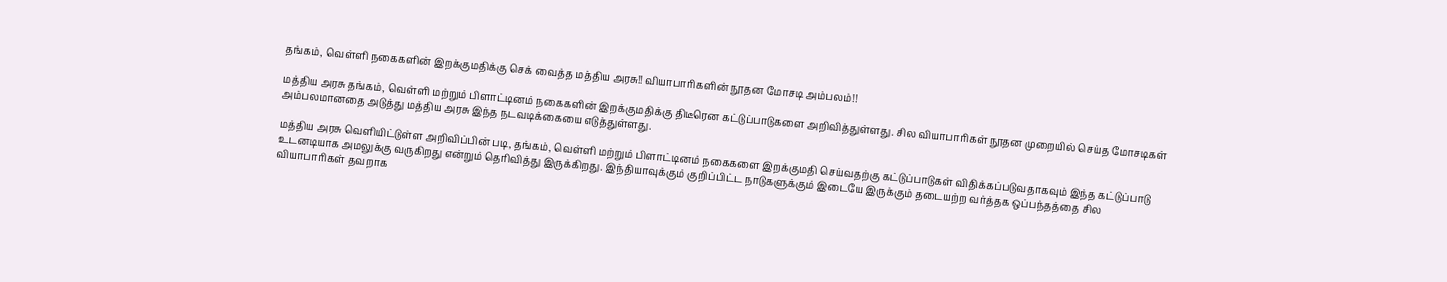தங்கம், வெள்ளி நகைகளின் இறக்குமதிக்கு செக் வைத்த மத்திய அரசு!! வியாபாரிகளின் நூதன மோசடி அம்பலம்!!

மத்திய அரசு தங்கம், வெள்ளி மற்றும் பிளாட்டினம் நகைகளின் இறக்குமதிக்கு திடீரென கட்டுப்பாடுகளை அறிவித்துள்ளது. சில வியாபாரிகள் நூதன முறையில் செய்த மோசடிகள் அம்பலமானதை அடுத்து மத்திய அரசு இந்த நடவடிக்கையை எடுத்துள்ளது.

மத்திய அரசு வெளியிட்டுள்ள அறிவிப்பின் படி, தங்கம், வெள்ளி மற்றும் பிளாட்டினம் நகைகளை இறக்குமதி செய்வதற்கு கட்டுப்பாடுகள் விதிக்கப்படுவதாகவும் இந்த கட்டுப்பாடு உடனடியாக அமலுக்கு வருகிறது என்றும் தெரிவித்து இருக்கிறது. இந்தியாவுக்கும் குறிப்பிட்ட நாடுகளுக்கும் இடையே இருக்கும் தடையற்ற வர்த்தக ஒப்பந்தத்தை சில வியாபாரிகள் தவறாக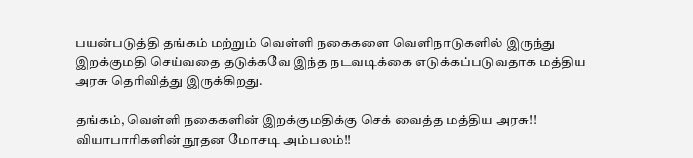பயன்படுத்தி தங்கம் மற்றும் வெள்ளி நகைகளை வெளிநாடுகளில் இருந்து இறக்குமதி செய்வதை தடுக்கவே இந்த நடவடிக்கை எடுக்கப்படுவதாக மத்திய அரசு தெரிவித்து இருக்கிறது.

தங்கம், வெள்ளி நகைகளின் இறக்குமதிக்கு செக் வைத்த மத்திய அரசு!! வியாபாரிகளின் நூதன மோசடி அம்பலம்!!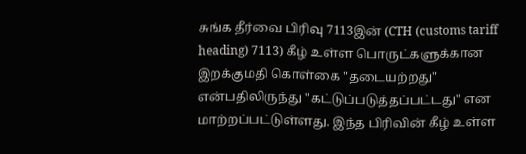சுங்க தீர்வை பிரிவு 7113இன் (CTH (customs tariff heading) 7113) கீழ் உள்ள பொருட்களுக்கான இறக்குமதி கொள்கை "தடையற்றது" என்பதிலிருந்து "கட்டுப்படுத்தப்பட்டது" என மாற்றப்பட்டுள்ளது. இந்த பிரிவின் கீழ் உள்ள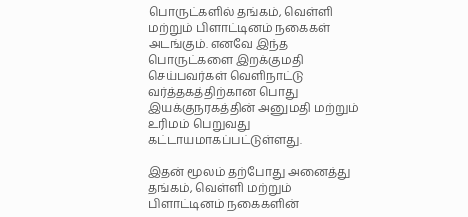பொருட்களில் தங்கம், வெள்ளி மற்றும் பிளாட்டினம் நகைகள் அடங்கும். எனவே இந்த பொருட்களை இறக்குமதி செய்பவர்கள் வெளிநாட்டு வர்த்தகத்திற்கான பொது இயக்குநரகத்தின் அனுமதி மற்றும் உரிமம் பெறுவது கட்டாயமாகப்பட்டுள்ளது.

இதன் மூலம் தற்போது அனைத்து தங்கம், வெள்ளி மற்றும் பிளாட்டினம் நகைகளின்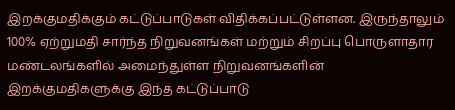இறக்குமதிக்கும் கட்டுப்பாடுகள் விதிக்கப்பட்டுள்ளன. இருந்தாலும் 100% ஏற்றுமதி சார்ந்த நிறுவனங்கள் மற்றும் சிறப்பு பொருளாதார மண்டலங்களில் அமைந்துள்ள நிறுவனங்களின் இறக்குமதிகளுக்கு இந்த கட்டுப்பாடு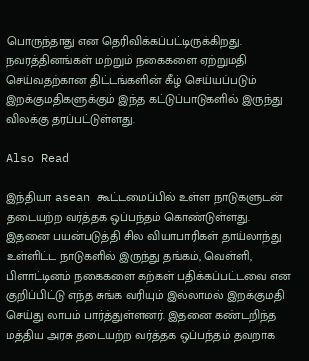பொருந்தாது என தெரிவிக்கப்பட்டிருக்கிறது. நவரத்தினங்கள் மற்றும் நகைகளை ஏற்றுமதி செய்வதற்கான திட்டங்களின் கீழ் செய்யப்படும் இறக்குமதிகளுக்கும் இந்த கட்டுப்பாடுகளில் இருந்து விலக்கு தரப்பட்டுள்ளது.

Also Read

இந்தியா asean கூட்டமைப்பில் உள்ள நாடுகளுடன் தடையற்ற வர்த்தக ஒப்பந்தம் கொண்டுள்ளது. இதனை பயன்படுத்தி சில வியாபாரிகள் தாய்லாந்து உள்ளிட்ட நாடுகளில் இருந்து தங்கம், வெள்ளி, பிளாட்டினம் நகைகளை கற்கள் பதிக்கப்பட்டவை என குறிப்பிட்டு எந்த சுங்க வரியும் இல்லாமல் இறக்குமதி செய்து லாபம் பார்த்துள்ளனர். இதனை கண்டறிந்த மத்திய அரசு தடையற்ற வர்த்தக ஒப்பந்தம் தவறாக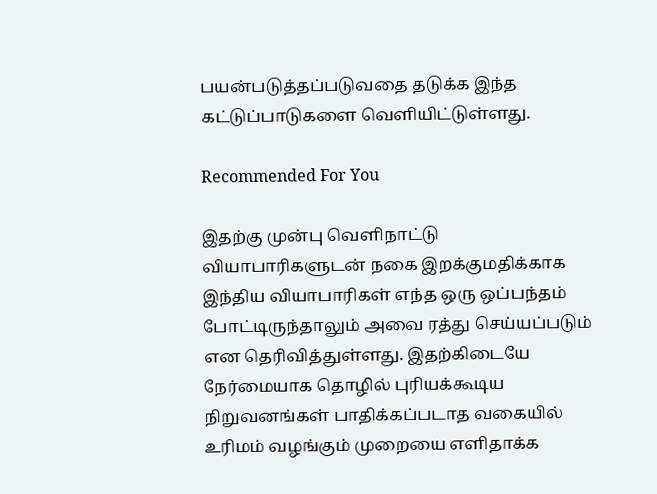பயன்படுத்தப்படுவதை தடுக்க இந்த கட்டுப்பாடுகளை வெளியிட்டுள்ளது.

Recommended For You

இதற்கு முன்பு வெளிநாட்டு வியாபாரிகளுடன் நகை இறக்குமதிக்காக இந்திய வியாபாரிகள் எந்த ஒரு ஒப்பந்தம் போட்டிருந்தாலும் அவை ரத்து செய்யப்படும் என தெரிவித்துள்ளது. இதற்கிடையே நேர்மையாக தொழில் புரியக்கூடிய நிறுவனங்கள் பாதிக்கப்படாத வகையில் உரிமம் வழங்கும் முறையை எளிதாக்க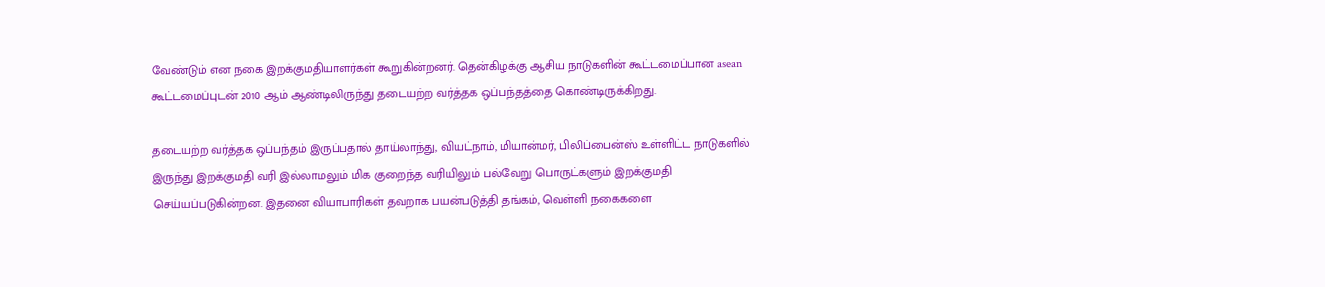வேண்டும் என நகை இறக்குமதியாளர்கள் கூறுகின்றனர். தென்கிழக்கு ஆசிய நாடுகளின் கூட்டமைப்பான asean கூட்டமைப்புடன் 2010 ஆம் ஆண்டிலிருந்து தடையற்ற வர்த்தக ஒப்பந்தத்தை கொண்டிருக்கிறது.

தடையற்ற வர்த்தக ஒப்பந்தம் இருப்பதால் தாய்லாந்து, வியட்நாம், மியான்மர், பிலிப்பைன்ஸ் உள்ளிட்ட நாடுகளில் இருந்து இறக்குமதி வரி இல்லாமலும் மிக குறைந்த வரியிலும் பல்வேறு பொருட்களும் இறக்குமதி செய்யப்படுகின்றன. இதனை வியாபாரிகள் தவறாக பயன்படுத்தி தங்கம், வெள்ளி நகைகளை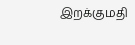இறக்குமதி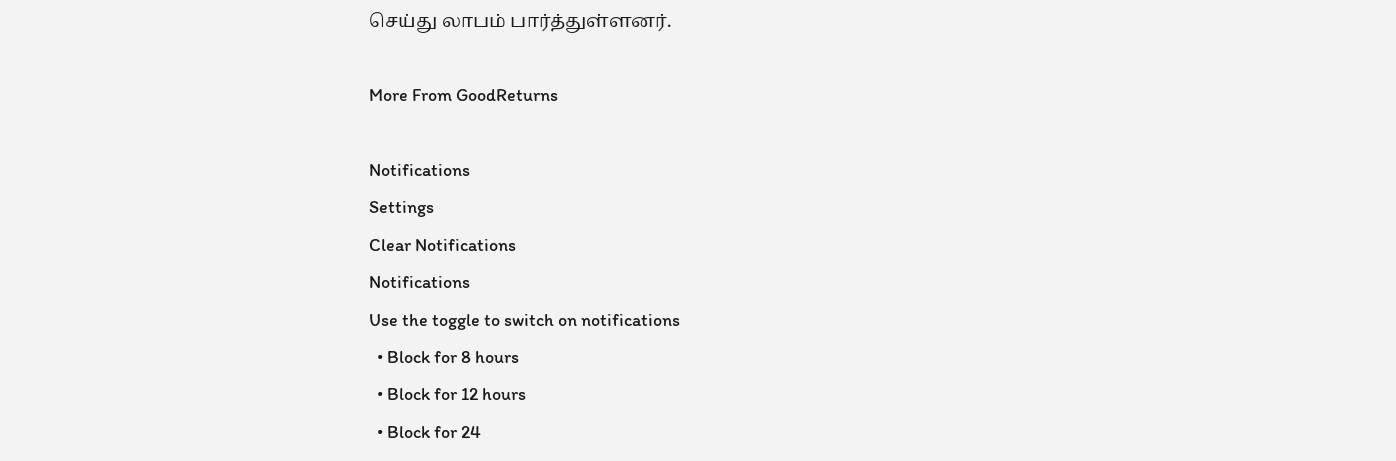செய்து லாபம் பார்த்துள்ளனர்.

More From GoodReturns

Notifications
Settings
Clear Notifications
Notifications
Use the toggle to switch on notifications
  • Block for 8 hours
  • Block for 12 hours
  • Block for 24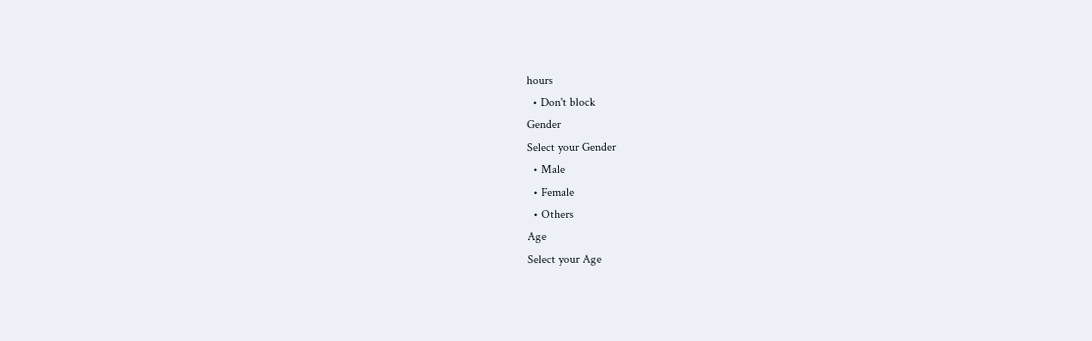hours
  • Don't block
Gender
Select your Gender
  • Male
  • Female
  • Others
Age
Select your Age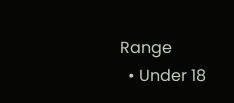Range
  • Under 18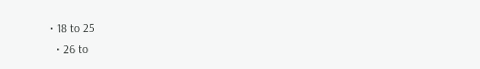• 18 to 25
  • 26 to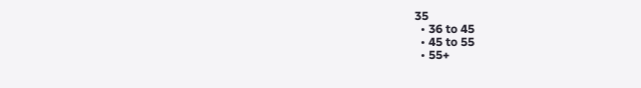35
  • 36 to 45
  • 45 to 55
  • 55+